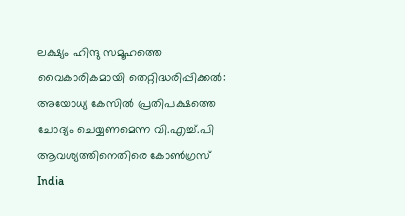ലക്ഷ്യം ഹിന്ദു സമൂഹത്തെ വൈകാരികമായി തെറ്റിദ്ധരിപ്പിക്കല്‍: അയോധ്യ കേസില്‍ പ്രതിപക്ഷത്തെ ചോദ്യം ചെയ്യണമെന്ന വി.എച്ച്.പി ആവശ്യത്തിനെതിരെ കോണ്‍ഗ്രസ്
India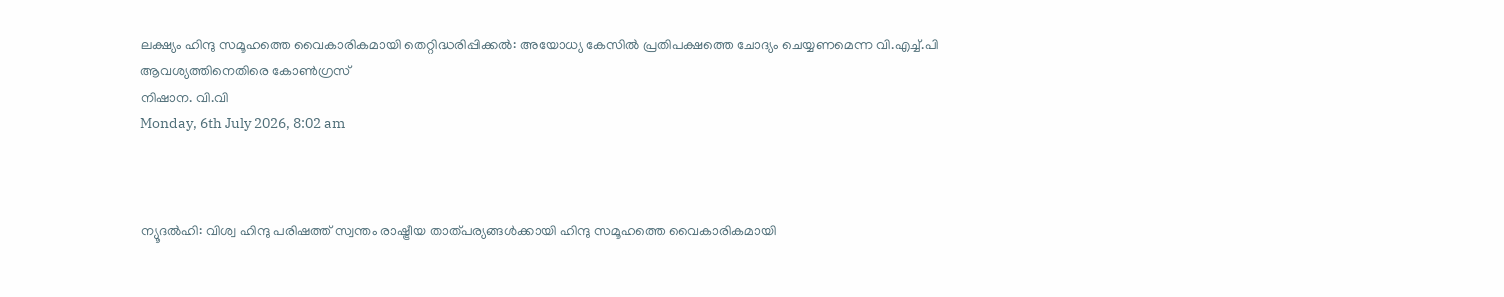ലക്ഷ്യം ഹിന്ദു സമൂഹത്തെ വൈകാരികമായി തെറ്റിദ്ധരിപ്പിക്കല്‍: അയോധ്യ കേസില്‍ പ്രതിപക്ഷത്തെ ചോദ്യം ചെയ്യണമെന്ന വി.എച്ച്.പി ആവശ്യത്തിനെതിരെ കോണ്‍ഗ്രസ്
നിഷാന. വി.വി
Monday, 6th July 2026, 8:02 am



ന്യൂദല്‍ഹി: വിശ്വ ഹിന്ദു പരിഷത്ത് സ്വന്തം രാഷ്ട്രീയ താത്പര്യങ്ങള്‍ക്കായി ഹിന്ദു സമൂഹത്തെ വൈകാരികമായി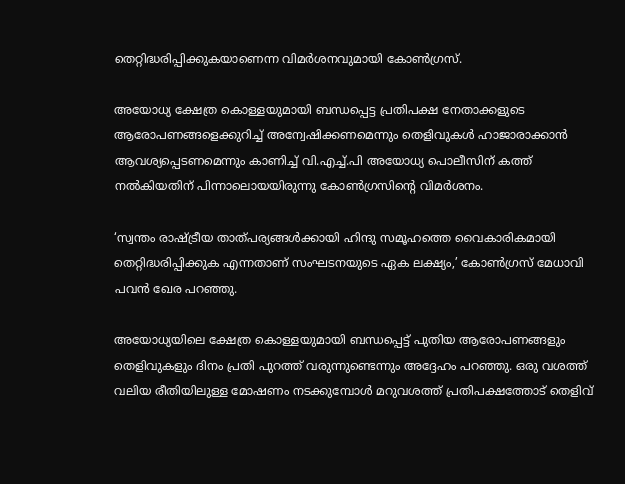തെറ്റിദ്ധരിപ്പിക്കുകയാണെന്ന വിമര്‍ശനവുമായി കോണ്‍ഗ്രസ്.

അയോധ്യ ക്ഷേത്ര കൊള്ളയുമായി ബന്ധപ്പെട്ട പ്രതിപക്ഷ നേതാക്കളുടെ ആരോപണങ്ങളെക്കുറിച്ച് അന്വേഷിക്കണമെന്നും തെളിവുകള്‍ ഹാജാരാക്കാന്‍ ആവശ്യപ്പെടണമെന്നും കാണിച്ച് വി.എച്ച്.പി അയോധ്യ പൊലീസിന് കത്ത് നല്‍കിയതിന് പിന്നാലൊയയിരുന്നു കോണ്‍ഗ്രസിന്റെ വിമര്‍ശനം.

‘സ്വന്തം രാഷ്ട്രീയ താത്പര്യങ്ങള്‍ക്കായി ഹിന്ദു സമൂഹത്തെ വൈകാരികമായി തെറ്റിദ്ധരിപ്പിക്കുക എന്നതാണ് സംഘടനയുടെ ഏക ലക്ഷ്യം,’ കോണ്‍ഗ്രസ് മേധാവി പവന്‍ ഖേര പറഞ്ഞു.

അയോധ്യയിലെ ക്ഷേത്ര കൊള്ളയുമായി ബന്ധപ്പെട്ട് പുതിയ ആരോപണങ്ങളും തെളിവുകളും ദിനം പ്രതി പുറത്ത് വരുന്നുണ്ടെന്നും അദ്ദേഹം പറഞ്ഞു. ഒരു വശത്ത് വലിയ രീതിയിലുള്ള മോഷണം നടക്കുമ്പോള്‍ മറുവശത്ത് പ്രതിപക്ഷത്തോട് തെളിവ്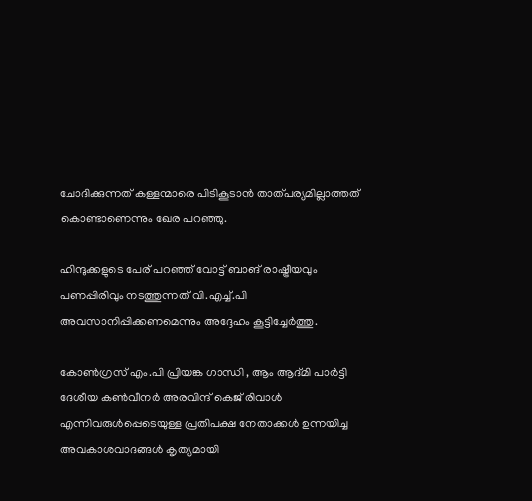ചോദിക്കുന്നത് കള്ളന്മാരെ പിടികൂടാന്‍ താത്പര്യമില്ലാത്തത് കൊണ്ടാണെന്നും ഖേര പറഞ്ഞു.

ഹിന്ദുക്കളുടെ പേര് പറഞ്ഞ് വോട്ട് ബാങ് രാഷ്ട്രീയവും പണപ്പിരിവും നടത്തുന്നത് വി.എച്ച്.പി അവസാനിപ്പിക്കണമെന്നും അദ്ദേഹം കൂട്ടിച്ചേര്‍ത്തു.

കോണ്‍ഗ്രസ് എം.പി പ്രിയങ്ക ഗാന്ധി , ആം ആദ്മി പാര്‍ട്ടി ദേശീയ കണ്‍വീനര്‍ അരവിന്ദ് കെജ് രിവാള്‍ എന്നിവരുള്‍പ്പെടെയുള്ള പ്രതിപക്ഷ നേതാക്കള്‍ ഉന്നയിച്ച അവകാശവാദങ്ങള്‍ കൃത്യമായി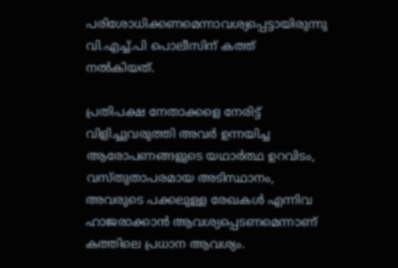പരിശോധിക്കണമെന്നാവശ്യപ്പെട്ടായിരുന്നു വി.എച്ച്.പി പൊലീസിന് കത്ത് നല്‍കിയത്.

പ്രതിപക്ഷ നേതാക്കളെ നേരിട്ട് വിളിച്ചുവരുത്തി അവര്‍ ഉന്നയിച്ച ആരോപണങ്ങളുടെ യഥാര്‍ത്ഥ ഉറവിടം, വസ്തുതാപരമായ അടിസ്ഥാനം, അവരുടെ പക്കലുള്ള രേഖകള്‍ എന്നിവ ഹാജരാക്കാന്‍ ആവശ്യപ്പെടണമെന്നാണ് കത്തിലെ പ്രധാന ആവശ്യം.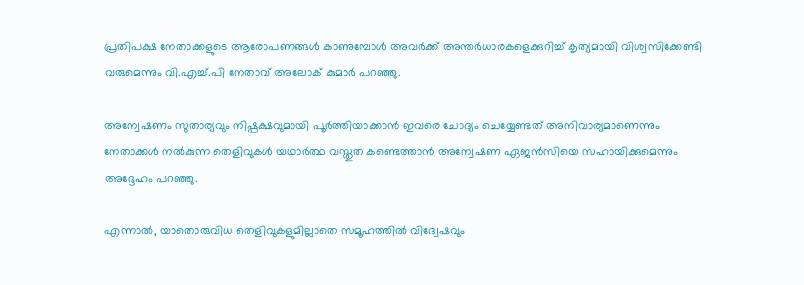പ്രതിപക്ഷ നേതാക്കളുടെ ആരോപണങ്ങള്‍ കാണുമ്പോള്‍ അവര്‍ക്ക് അന്തര്‍ധാരകളെക്കുറിച്ച് കൃത്യമായി വിശ്വസിക്കേണ്ടി വരുമെന്നും വി.എച്ച്.പി നേതാവ് അലോക് കുമാര്‍ പറഞ്ഞു.

അന്വേഷണം സുതാര്യവും നിഷ്പക്ഷവുമായി പൂര്‍ത്തിയാക്കാന്‍ ഇവരെ ചോദ്യം ചെയ്യേണ്ടത് അനിവാര്യമാണെന്നും നേതാക്കള്‍ നല്‍കുന്ന തെളിവുകള്‍ യഥാര്‍ത്ഥ വസ്തുത കണ്ടെത്താന്‍ അന്വേഷണ ഏജന്‍സിയെ സഹായിക്കുമെന്നും അദ്ദേഹം പറഞ്ഞു.

എന്നാല്‍, യാതൊരുവിധ തെളിവുകളുമില്ലാതെ സമൂഹത്തില്‍ വിദ്വേഷവും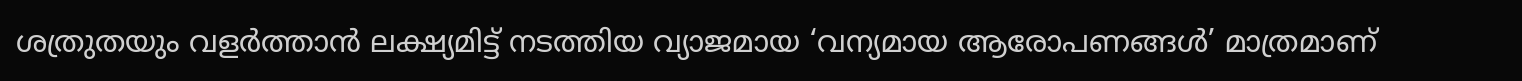ശത്രുതയും വളര്‍ത്താന്‍ ലക്ഷ്യമിട്ട് നടത്തിയ വ്യാജമായ ‘വന്യമായ ആരോപണങ്ങള്‍’ മാത്രമാണ്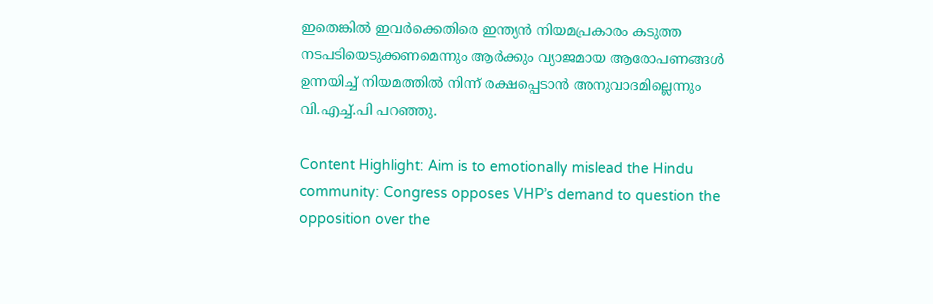ഇതെങ്കില്‍ ഇവര്‍ക്കെതിരെ ഇന്ത്യന്‍ നിയമപ്രകാരം കടുത്ത നടപടിയെടുക്കണമെന്നും ആര്‍ക്കും വ്യാജമായ ആരോപണങ്ങള്‍ ഉന്നയിച്ച് നിയമത്തില്‍ നിന്ന് രക്ഷപ്പെടാന്‍ അനുവാദമില്ലെന്നും വി.എച്ച്.പി പറഞ്ഞു.

Content Highlight: Aim is to emotionally mislead the Hindu community: Congress opposes VHP’s demand to question the opposition over the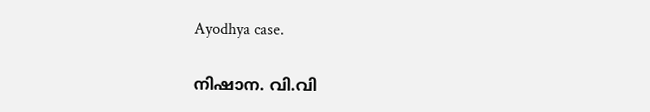Ayodhya case.

നിഷാന. വി.വി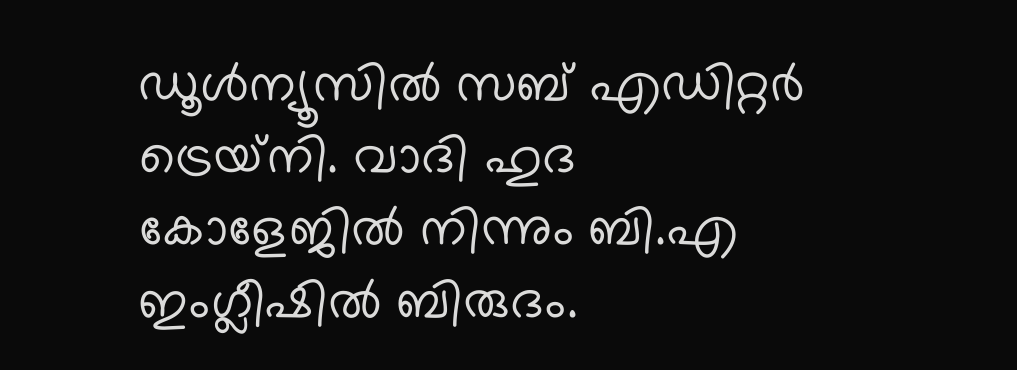ഡൂള്‍ന്യൂസില്‍ സബ് എഡിറ്റര്‍ ട്രെയ്‌നി. വാദി ഹുദ കോളേജില്‍ നിന്നും ബി.എ ഇംഗ്ലീഷില്‍ ബിരുദം.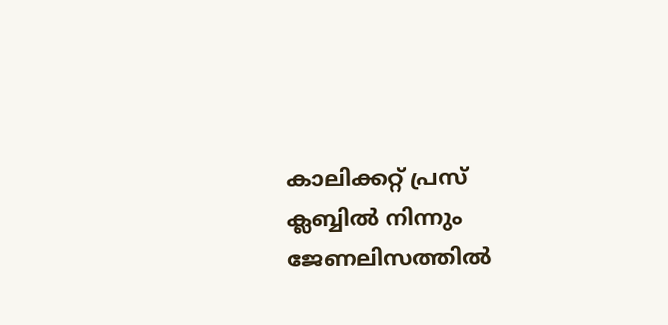കാലിക്കറ്റ് പ്രസ് ക്ലബ്ബില്‍ നിന്നും ജേണലിസത്തില്‍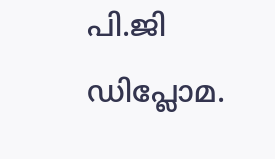പി.ജി ഡിപ്ലോമ.